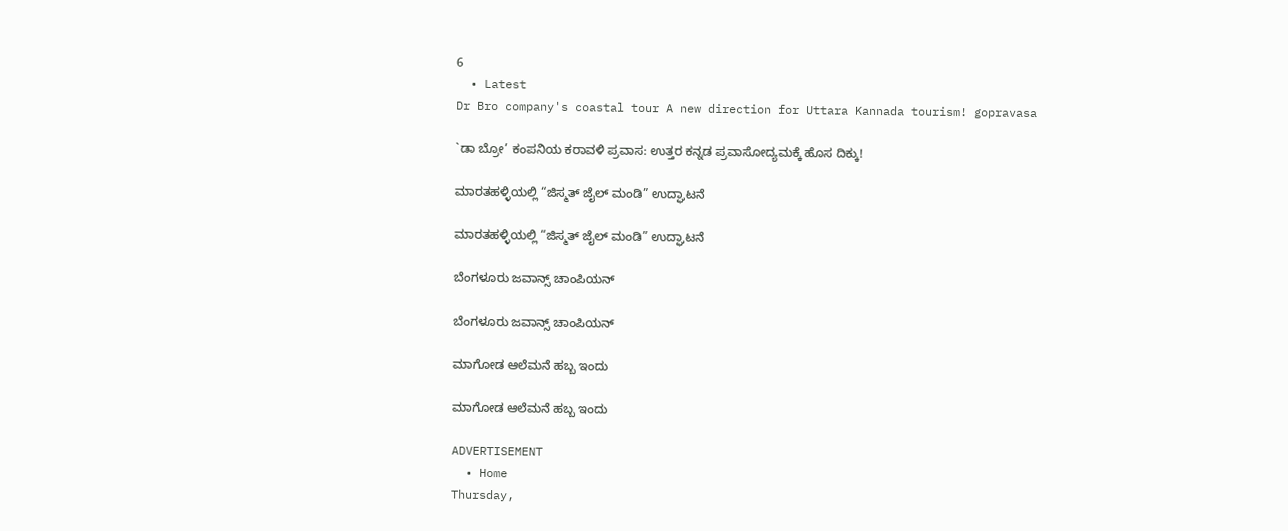6
  • Latest
Dr Bro company's coastal tour A new direction for Uttara Kannada tourism! gopravasa

`ಡಾ ಬ್ರೋ’ ಕಂಪನಿಯ ಕರಾವಳಿ ಪ್ರವಾಸ: ಉತ್ತರ ಕನ್ನಡ ಪ್ರವಾಸೋದ್ಯಮಕ್ಕೆ ಹೊಸ ದಿಕ್ಕು!

ಮಾರತಹಳ್ಳಿಯಲ್ಲಿ “ಜಿಸ್ಮತ್ ಜೈಲ್ ಮಂಡಿ” ಉದ್ಘಾಟನೆ

ಮಾರತಹಳ್ಳಿಯಲ್ಲಿ “ಜಿಸ್ಮತ್ ಜೈಲ್ ಮಂಡಿ” ಉದ್ಘಾಟನೆ

ಬೆಂಗಳೂರು ಜವಾನ್ಸ್ ಚಾಂಪಿಯನ್

ಬೆಂಗಳೂರು ಜವಾನ್ಸ್ ಚಾಂಪಿಯನ್

ಮಾಗೋಡ ಆಲೆಮನೆ ಹಬ್ಬ ಇಂದು

ಮಾಗೋಡ ಆಲೆಮನೆ ಹಬ್ಬ ಇಂದು

ADVERTISEMENT
  • Home
Thursday,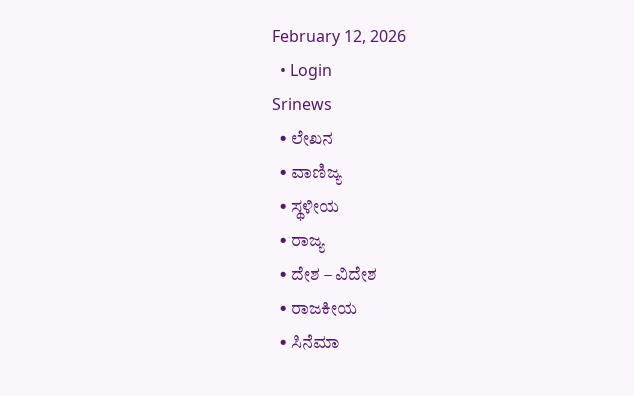February 12, 2026
  • Login
Srinews
  • ಲೇಖನ
  • ವಾಣಿಜ್ಯ
  • ಸ್ಥಳೀಯ
  • ರಾಜ್ಯ
  • ದೇಶ – ವಿದೇಶ
  • ರಾಜಕೀಯ
  • ಸಿನೆಮಾ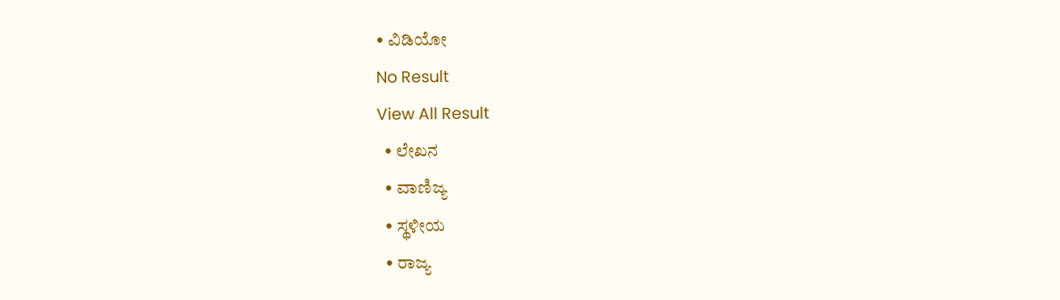• ವಿಡಿಯೋ
No Result
View All Result
  • ಲೇಖನ
  • ವಾಣಿಜ್ಯ
  • ಸ್ಥಳೀಯ
  • ರಾಜ್ಯ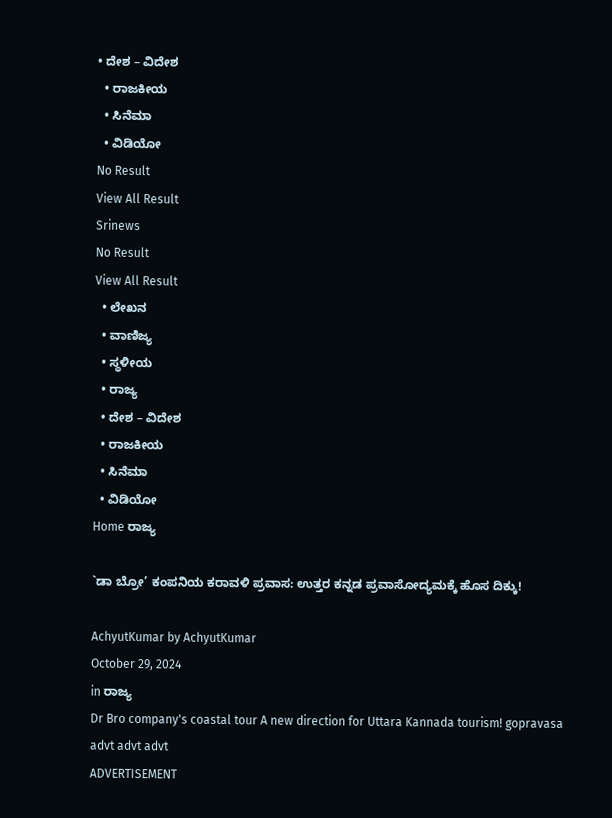• ದೇಶ – ವಿದೇಶ
  • ರಾಜಕೀಯ
  • ಸಿನೆಮಾ
  • ವಿಡಿಯೋ
No Result
View All Result
Srinews
No Result
View All Result
  • ಲೇಖನ
  • ವಾಣಿಜ್ಯ
  • ಸ್ಥಳೀಯ
  • ರಾಜ್ಯ
  • ದೇಶ – ವಿದೇಶ
  • ರಾಜಕೀಯ
  • ಸಿನೆಮಾ
  • ವಿಡಿಯೋ
Home ರಾಜ್ಯ

`ಡಾ ಬ್ರೋ’ ಕಂಪನಿಯ ಕರಾವಳಿ ಪ್ರವಾಸ: ಉತ್ತರ ಕನ್ನಡ ಪ್ರವಾಸೋದ್ಯಮಕ್ಕೆ ಹೊಸ ದಿಕ್ಕು!

AchyutKumar by AchyutKumar
October 29, 2024
in ರಾಜ್ಯ
Dr Bro company's coastal tour A new direction for Uttara Kannada tourism! gopravasa
advt advt advt
ADVERTISEMENT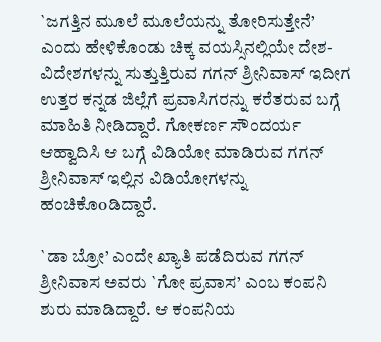`ಜಗತ್ತಿನ ಮೂಲೆ ಮೂಲೆಯನ್ನು ತೋರಿಸುತ್ತೇನೆ’ ಎಂದು ಹೇಳಿಕೊಂಡು ಚಿಕ್ಕ ವಯಸ್ಸಿನಲ್ಲಿಯೇ ದೇಶ-ವಿದೇಶಗಳನ್ನು ಸುತ್ತುತ್ತಿರುವ ಗಗನ್ ಶ್ರೀನಿವಾಸ್ ಇದೀಗ ಉತ್ತರ ಕನ್ನಡ ಜಿಲ್ಲೆಗೆ ಪ್ರವಾಸಿಗರನ್ನು ಕರೆತರುವ ಬಗ್ಗೆ ಮಾಹಿತಿ ನೀಡಿದ್ದಾರೆ. ಗೋಕರ್ಣ ಸೌಂದರ್ಯ ಆಹ್ವಾದಿಸಿ ಆ ಬಗ್ಗೆ ವಿಡಿಯೋ ಮಾಡಿರುವ ಗಗನ್ ಶ್ರೀನಿವಾಸ್ ಇಲ್ಲಿನ ವಿಡಿಯೋಗಳನ್ನು ಹಂಚಿಕೊoಡಿದ್ದಾರೆ.

`ಡಾ ಬ್ರೋ’ ಎಂದೇ ಖ್ಯಾತಿ ಪಡೆದಿರುವ ಗಗನ್ ಶ್ರೀನಿವಾಸ ಅವರು `ಗೋ ಪ್ರವಾಸ’ ಎಂಬ ಕಂಪನಿ ಶುರು ಮಾಡಿದ್ದಾರೆ. ಆ ಕಂಪನಿಯ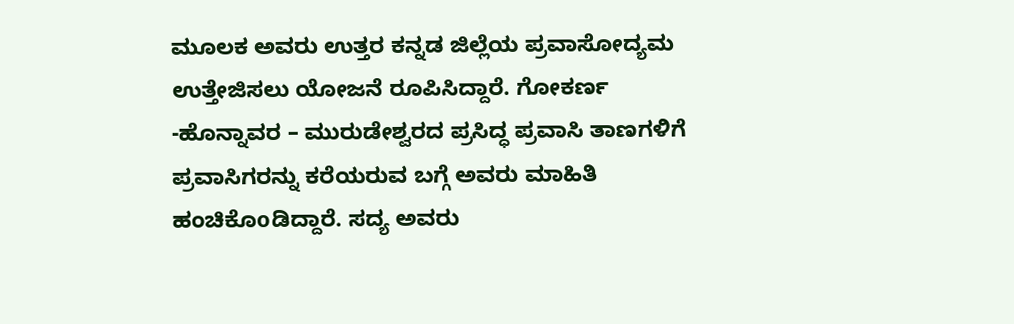ಮೂಲಕ ಅವರು ಉತ್ತರ ಕನ್ನಡ ಜಿಲ್ಲೆಯ ಪ್ರವಾಸೋದ್ಯಮ ಉತ್ತೇಜಿಸಲು ಯೋಜನೆ ರೂಪಿಸಿದ್ದಾರೆ. ಗೋಕರ್ಣ -ಹೊನ್ನಾವರ – ಮುರುಡೇಶ್ವರದ ಪ್ರಸಿದ್ಧ ಪ್ರವಾಸಿ ತಾಣಗಳಿಗೆ ಪ್ರವಾಸಿಗರನ್ನು ಕರೆಯರುವ ಬಗ್ಗೆ ಅವರು ಮಾಹಿತಿ ಹಂಚಿಕೊoಡಿದ್ದಾರೆ. ಸದ್ಯ ಅವರು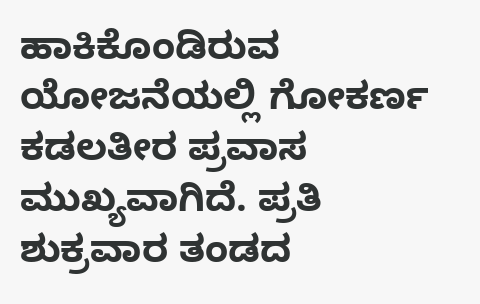ಹಾಕಿಕೊಂಡಿರುವ ಯೋಜನೆಯಲ್ಲಿ ಗೋಕರ್ಣ ಕಡಲತೀರ ಪ್ರವಾಸ ಮುಖ್ಯವಾಗಿದೆ. ಪ್ರತಿ ಶುಕ್ರವಾರ ತಂಡದ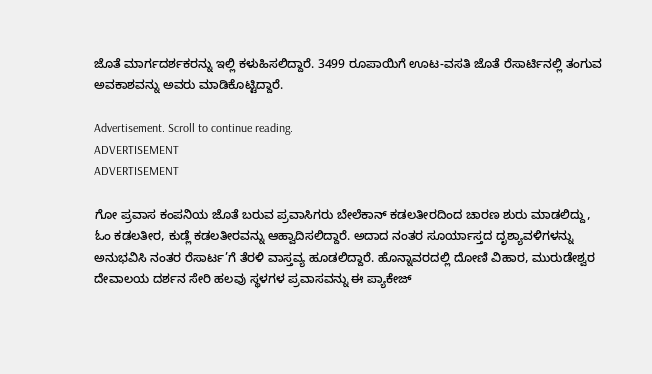ಜೊತೆ ಮಾರ್ಗದರ್ಶಕರನ್ನು ಇಲ್ಲಿ ಕಳುಹಿಸಲಿದ್ದಾರೆ. 3499 ರೂಪಾಯಿಗೆ ಊಟ-ವಸತಿ ಜೊತೆ ರೆಸಾರ್ಟಿನಲ್ಲಿ ತಂಗುವ ಅವಕಾಶವನ್ನು ಅವರು ಮಾಡಿಕೊಟ್ಟಿದ್ದಾರೆ.

Advertisement. Scroll to continue reading.
ADVERTISEMENT
ADVERTISEMENT

ಗೋ ಪ್ರವಾಸ ಕಂಪನಿಯ ಜೊತೆ ಬರುವ ಪ್ರವಾಸಿಗರು ಬೇಲೆಕಾನ್ ಕಡಲತೀರದಿಂದ ಚಾರಣ ಶುರು ಮಾಡಲಿದ್ದು, ಓಂ ಕಡಲತೀರ, ಕುಡ್ಲೆ ಕಡಲತೀರವನ್ನು ಆಹ್ವಾದಿಸಲಿದ್ದಾರೆ. ಅದಾದ ನಂತರ ಸೂರ್ಯಾಸ್ತದ ದೃಶ್ಯಾವಳಿಗಳನ್ನು ಅನುಭವಿಸಿ ನಂತರ ರೆಸಾರ್ಟ’ಗೆ ತೆರಳಿ ವಾಸ್ತವ್ಯ ಹೂಡಲಿದ್ದಾರೆ. ಹೊನ್ನಾವರದಲ್ಲಿ ದೋಣಿ ವಿಹಾರ, ಮುರುಡೇಶ್ವರ ದೇವಾಲಯ ದರ್ಶನ ಸೇರಿ ಹಲವು ಸ್ಥಳಗಳ ಪ್ರವಾಸವನ್ನು ಈ ಪ್ಯಾಕೇಜ್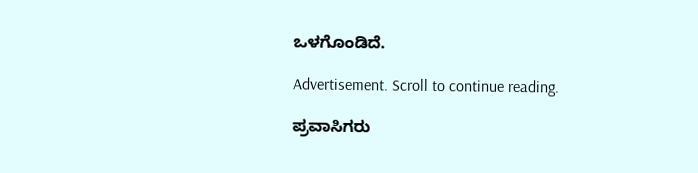ಒಳಗೊಂಡಿದೆ.

Advertisement. Scroll to continue reading.

ಪ್ರವಾಸಿಗರು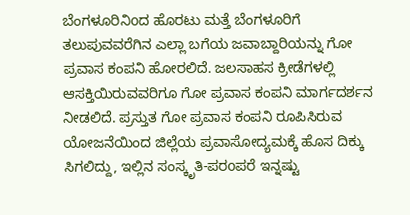ಬೆಂಗಳೂರಿನಿoದ ಹೊರಟು ಮತ್ತೆ ಬೆಂಗಳೂರಿಗೆ ತಲುಪುವವರೆಗಿನ ಎಲ್ಲಾ ಬಗೆಯ ಜವಾಬ್ದಾರಿಯನ್ನು ಗೋ ಪ್ರವಾಸ ಕಂಪನಿ ಹೋರಲಿದೆ. ಜಲಸಾಹಸ ಕ್ರೀಡೆಗಳಲ್ಲಿ ಆಸಕ್ತಿಯಿರುವವರಿಗೂ ಗೋ ಪ್ರವಾಸ ಕಂಪನಿ ಮಾರ್ಗದರ್ಶನ ನೀಡಲಿದೆ. ಪ್ರಸ್ತುತ ಗೋ ಪ್ರವಾಸ ಕಂಪನಿ ರೂಪಿಸಿರುವ ಯೋಜನೆಯಿಂದ ಜಿಲ್ಲೆಯ ಪ್ರವಾಸೋದ್ಯಮಕ್ಕೆ ಹೊಸ ದಿಕ್ಕು ಸಿಗಲಿದ್ದು, ಇಲ್ಲಿನ ಸಂಸ್ಕೃತಿ-ಪರoಪರೆ ಇನ್ನಷ್ಟು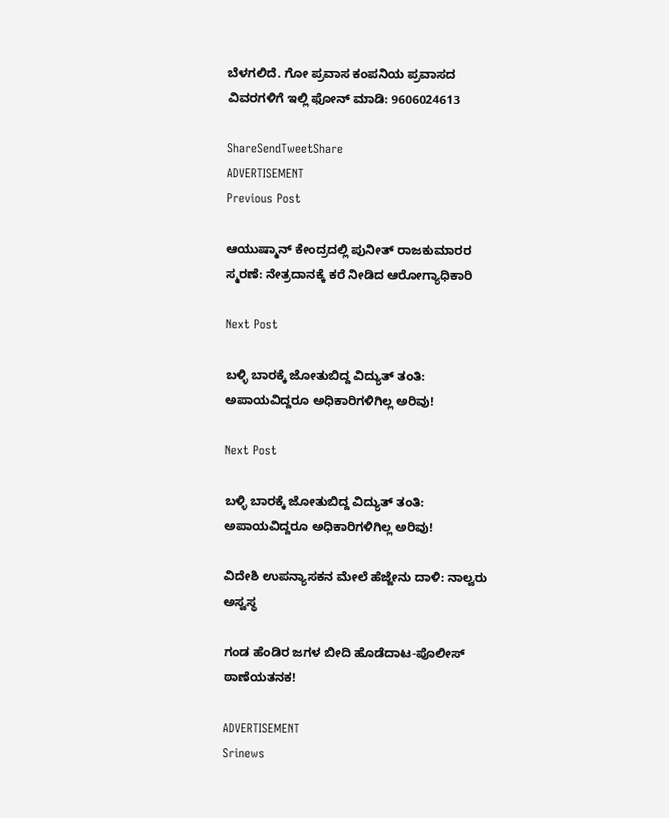ಬೆಳಗಲಿದೆ. ಗೋ ಪ್ರವಾಸ ಕಂಪನಿಯ ಪ್ರವಾಸದ ವಿವರಗಳಿಗೆ ಇಲ್ಲಿ ಫೋನ್ ಮಾಡಿ: 9606024613

ShareSendTweetShare
ADVERTISEMENT
Previous Post

ಆಯುಷ್ಮಾನ್ ಕೇಂದ್ರದಲ್ಲಿ ಪುನೀತ್ ರಾಜಕುಮಾರರ ಸ್ಮರಣೆ: ನೇತ್ರದಾನಕ್ಕೆ ಕರೆ ನೀಡಿದ ಆರೋಗ್ಯಾಧಿಕಾರಿ

Next Post

ಬಳ್ಳಿ ಬಾರಕ್ಕೆ ಜೋತುಬಿದ್ದ ವಿದ್ಯುತ್ ತಂತಿ: ಅಪಾಯವಿದ್ದರೂ ಅಧಿಕಾರಿಗಳಿಗಿಲ್ಲ ಅರಿವು!

Next Post

ಬಳ್ಳಿ ಬಾರಕ್ಕೆ ಜೋತುಬಿದ್ದ ವಿದ್ಯುತ್ ತಂತಿ: ಅಪಾಯವಿದ್ದರೂ ಅಧಿಕಾರಿಗಳಿಗಿಲ್ಲ ಅರಿವು!

ವಿದೇಶಿ ಉಪನ್ಯಾಸಕನ ಮೇಲೆ ಹೆಜ್ಜೇನು ದಾಳಿ: ನಾಲ್ವರು ಅಸ್ವಸ್ಥ

ಗಂಡ ಹೆಂಡಿರ ಜಗಳ ಬೀದಿ ಹೊಡೆದಾಟ-ಪೊಲೀಸ್ ಠಾಣೆಯತನಕ!

ADVERTISEMENT
Srinews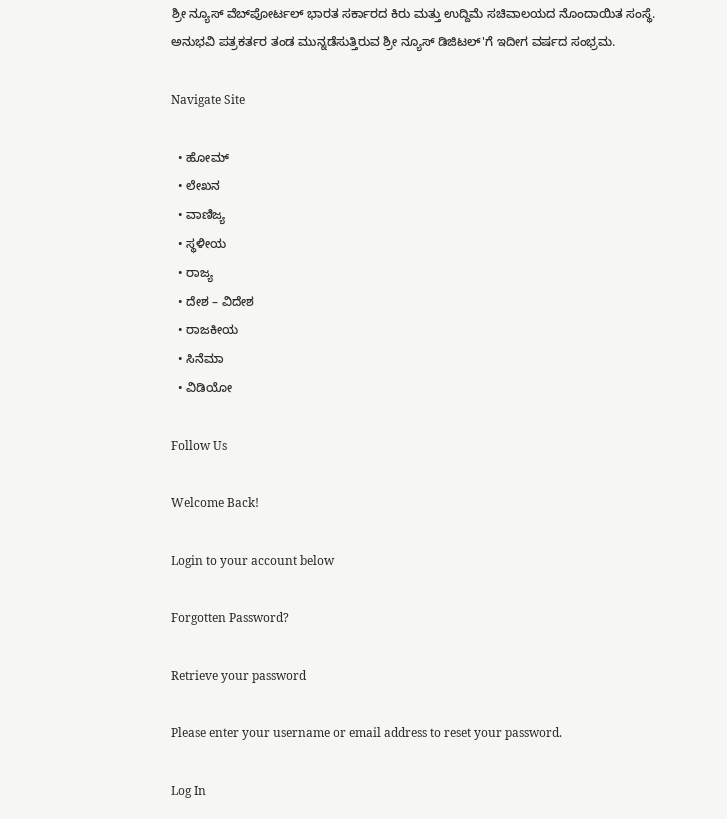ಶ್ರೀ ನ್ಯೂಸ್ ವೆಬ್‌ಪೋರ್ಟಲ್ ಭಾರತ ಸರ್ಕಾರದ ಕಿರು ಮತ್ತು ಉದ್ದಿಮೆ ಸಚಿವಾಲಯದ ನೊಂದಾಯಿತ ಸಂಸ್ಥೆ. ಅನುಭವಿ ಪತ್ರಕರ್ತರ ತಂಡ ಮುನ್ನಡೆಸುತ್ತಿರುವ ಶ್ರೀ ನ್ಯೂಸ್ ಡಿಜಿಟಲ್'ಗೆ ಇದೀಗ ವರ್ಷದ ಸಂಭ್ರಮ.

Navigate Site

  • ಹೋಮ್
  • ಲೇಖನ
  • ವಾಣಿಜ್ಯ
  • ಸ್ಥಳೀಯ
  • ರಾಜ್ಯ
  • ದೇಶ – ವಿದೇಶ
  • ರಾಜಕೀಯ
  • ಸಿನೆಮಾ
  • ವಿಡಿಯೋ

Follow Us

Welcome Back!

Login to your account below

Forgotten Password?

Retrieve your password

Please enter your username or email address to reset your password.

Log In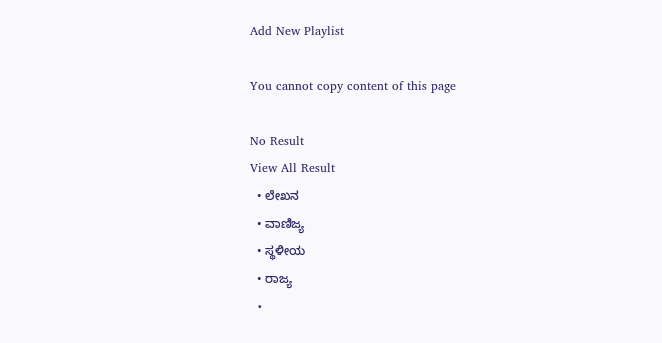Add New Playlist

You cannot copy content of this page

No Result
View All Result
  • ಲೇಖನ
  • ವಾಣಿಜ್ಯ
  • ಸ್ಥಳೀಯ
  • ರಾಜ್ಯ
  •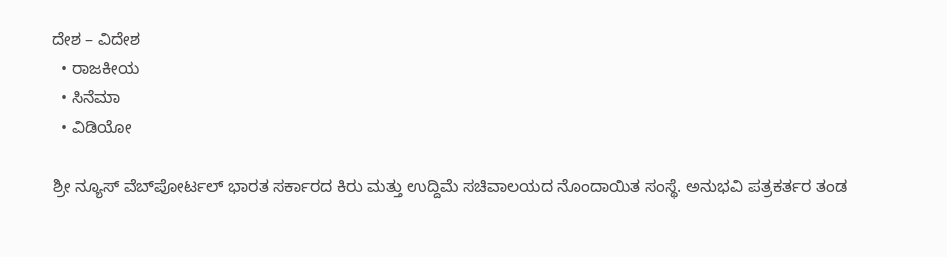ದೇಶ – ವಿದೇಶ
  • ರಾಜಕೀಯ
  • ಸಿನೆಮಾ
  • ವಿಡಿಯೋ

ಶ್ರೀ ನ್ಯೂಸ್ ವೆಬ್‌ಪೋರ್ಟಲ್ ಭಾರತ ಸರ್ಕಾರದ ಕಿರು ಮತ್ತು ಉದ್ದಿಮೆ ಸಚಿವಾಲಯದ ನೊಂದಾಯಿತ ಸಂಸ್ಥೆ. ಅನುಭವಿ ಪತ್ರಕರ್ತರ ತಂಡ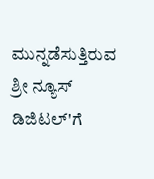ಮುನ್ನಡೆಸುತ್ತಿರುವ ಶ್ರೀ ನ್ಯೂಸ್ ಡಿಜಿಟಲ್'ಗೆ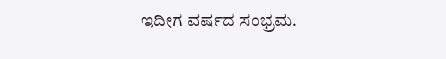ಇದೀಗ ವರ್ಷದ ಸಂಭ್ರಮ.